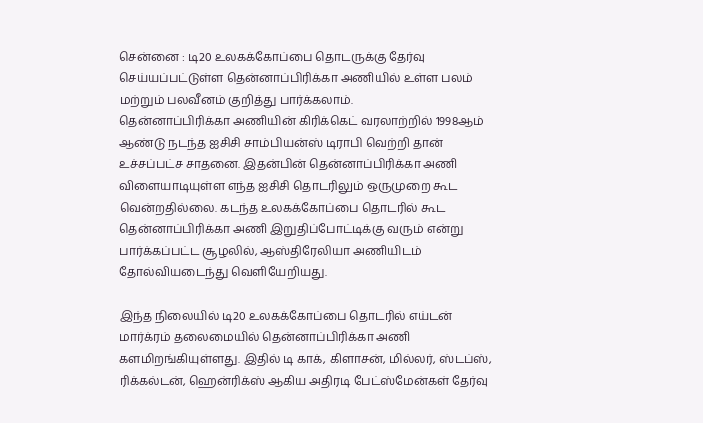சென்னை : டி20 உலகக்கோப்பை தொடருக்கு தேர்வு செய்யப்பட்டுள்ள தென்னாப்பிரிக்கா அணியில் உள்ள பலம் மற்றும் பலவீனம் குறித்து பார்க்கலாம்.
தென்னாப்பிரிக்கா அணியின் கிரிக்கெட் வரலாற்றில் 1998ஆம் ஆண்டு நடந்த ஐசிசி சாம்பியன்ஸ் டிராபி வெற்றி தான் உச்சப்பட்ச சாதனை. இதன்பின் தென்னாப்பிரிக்கா அணி விளையாடியுள்ள எந்த ஐசிசி தொடரிலும் ஒருமுறை கூட வென்றதில்லை. கடந்த உலகக்கோப்பை தொடரில் கூட தென்னாப்பிரிக்கா அணி இறுதிப்போட்டிக்கு வரும் என்று பார்க்கப்பட்ட சூழலில், ஆஸ்திரேலியா அணியிடம் தோல்வியடைந்து வெளியேறியது.

இந்த நிலையில் டி20 உலகக்கோப்பை தொடரில் எய்டன் மார்க்ரம் தலைமையில் தென்னாப்பிரிக்கா அணி களமிறங்கியுள்ளது. இதில் டி காக், கிளாசன், மில்லர், ஸ்டப்ஸ், ரிக்கல்டன், ஹென்ரிக்ஸ் ஆகிய அதிரடி பேட்ஸ்மேன்கள் தேர்வு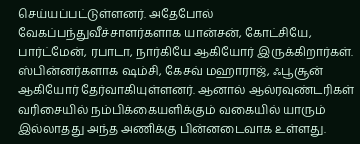செய்யப்பட்டுள்ளனர். அதேபோல் வேகப்பந்துவீச்சாளர்களாக யான்சன், கோட்சியே, பார்ட்மேன், ரபாடா, நார்கியே ஆகியோர் இருக்கிறார்கள்.
ஸ்பின்னர்களாக ஷம்சி, கேசவ் மஹாராஜ், ஃபூசூன் ஆகியோர் தேர்வாகியுள்ளனர். ஆனால் ஆல்ரவுண்டரிகள் வரிசையில் நம்பிக்கையளிக்கும் வகையில் யாரும் இல்லாதது அந்த அணிக்கு பின்னடைவாக உள்ளது.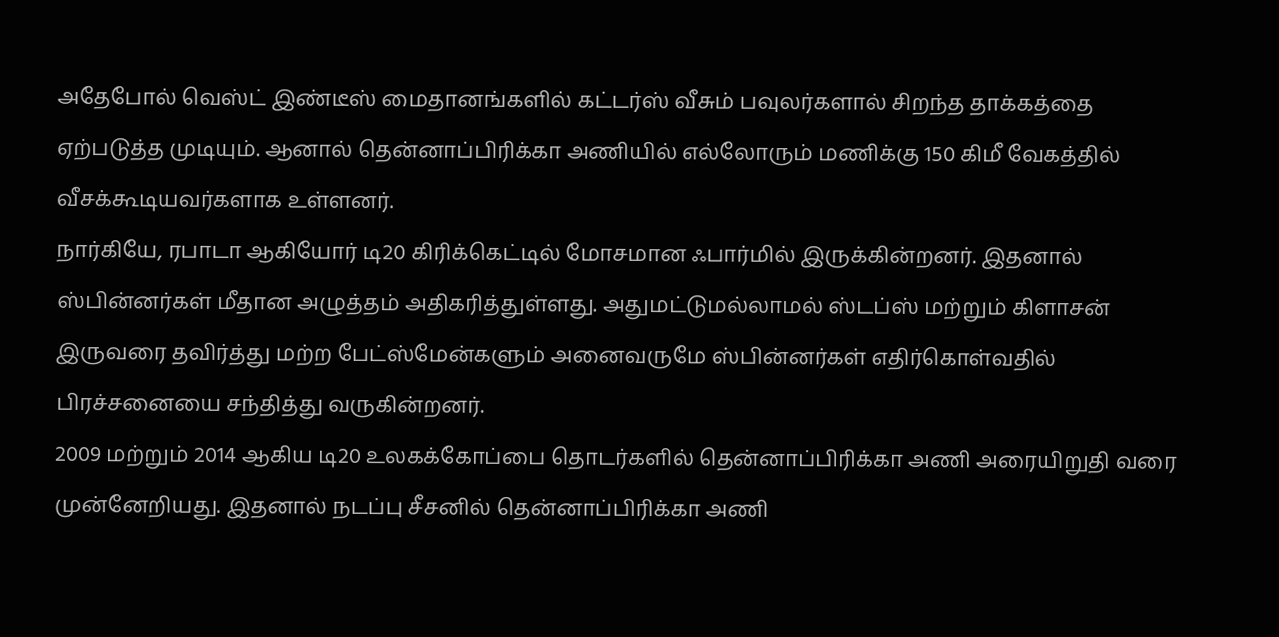அதேபோல் வெஸ்ட் இண்டீஸ் மைதானங்களில் கட்டர்ஸ் வீசும் பவுலர்களால் சிறந்த தாக்கத்தை ஏற்படுத்த முடியும். ஆனால் தென்னாப்பிரிக்கா அணியில் எல்லோரும் மணிக்கு 150 கிமீ வேகத்தில் வீசக்கூடியவர்களாக உள்ளனர்.
நார்கியே, ரபாடா ஆகியோர் டி20 கிரிக்கெட்டில் மோசமான ஃபார்மில் இருக்கின்றனர். இதனால் ஸ்பின்னர்கள் மீதான அழுத்தம் அதிகரித்துள்ளது. அதுமட்டுமல்லாமல் ஸ்டப்ஸ் மற்றும் கிளாசன் இருவரை தவிர்த்து மற்ற பேட்ஸ்மேன்களும் அனைவருமே ஸ்பின்னர்கள் எதிர்கொள்வதில் பிரச்சனையை சந்தித்து வருகின்றனர்.
2009 மற்றும் 2014 ஆகிய டி20 உலகக்கோப்பை தொடர்களில் தென்னாப்பிரிக்கா அணி அரையிறுதி வரை முன்னேறியது. இதனால் நடப்பு சீசனில் தென்னாப்பிரிக்கா அணி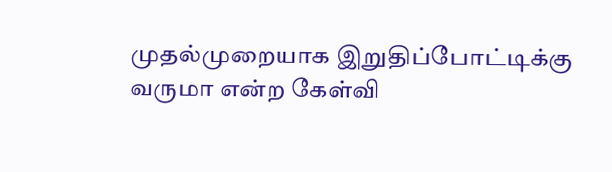முதல்முறையாக இறுதிப்போட்டிக்கு வருமா என்ற கேள்வி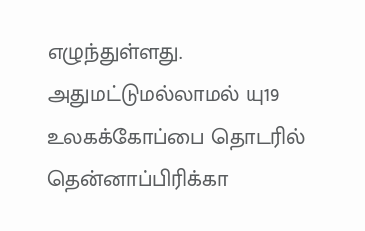எழுந்துள்ளது. அதுமட்டுமல்லாமல் யு19 உலகக்கோப்பை தொடரில் தென்னாப்பிரிக்கா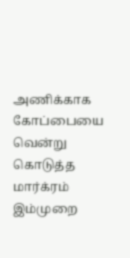அணிக்காக கோப்பையை வென்று கொடுத்த மார்க்ரம் இம்முறை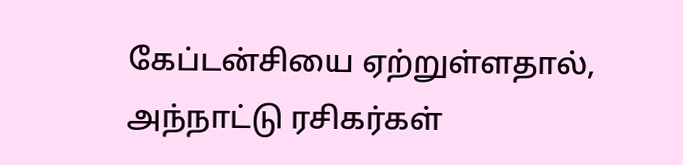கேப்டன்சியை ஏற்றுள்ளதால், அந்நாட்டு ரசிகர்கள்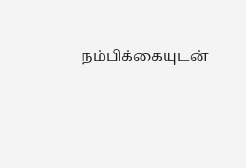நம்பிக்கையுடன்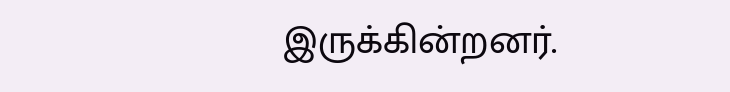இருக்கின்றனர்.